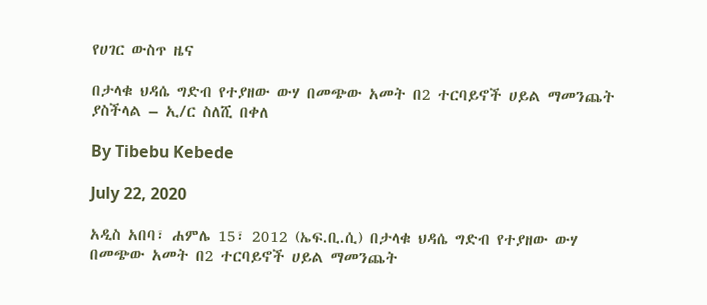የሀገር ውስጥ ዜና

በታላቁ ህዳሴ ግድብ የተያዘው ውሃ በመጭው አመት በ2 ተርባይኖች ሀይል ማመንጨት ያስችላል – ኢ/ር ስለሺ በቀለ

By Tibebu Kebede

July 22, 2020

አዲስ አበባ፣ ሐምሌ 15፣ 2012 (ኤፍ.ቢ.ሲ) በታላቁ ህዳሴ ግድብ የተያዘው ውሃ በመጭው አመት በ2 ተርባይኖች ሀይል ማመንጨት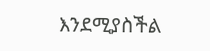እንደሚያስችል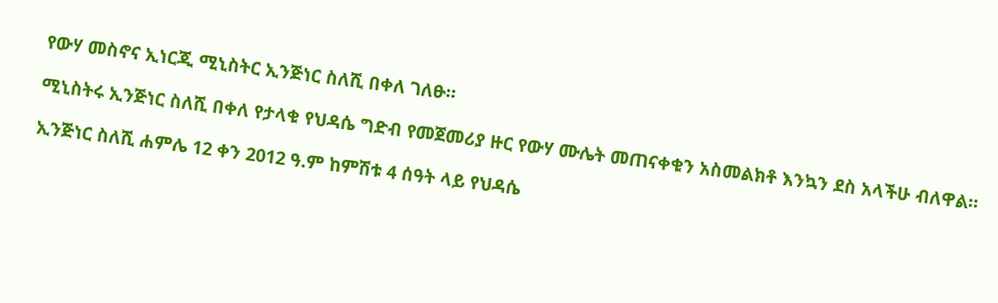የውሃ መስኖና ኢነርጂ ሚኒስትር ኢንጅነር ስለሺ በቀለ ገለፁ።

ሚኒስትሩ ኢንጅነር ስለሺ በቀለ የታላቁ የህዳሴ ግድብ የመጀመሪያ ዙር የውሃ ሙሌት መጠናቀቁን አስመልክቶ እንኳን ደስ አላችሁ ብለዋል።

ኢንጅነር ስለሺ ሐምሌ 12 ቀን 2012 ዓ.ም ከምሽቱ 4 ሰዓት ላይ የህዳሴ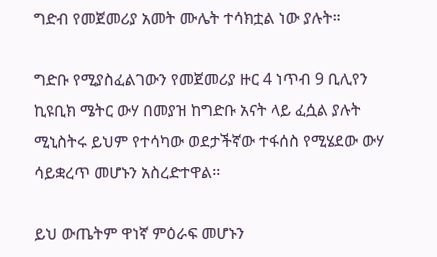ግድብ የመጀመሪያ አመት ሙሌት ተሳክቷል ነው ያሉት።

ግድቡ የሚያስፈልገውን የመጀመሪያ ዙር 4 ነጥብ 9 ቢሊየን ኪዩቢክ ሜትር ውሃ በመያዝ ከግድቡ አናት ላይ ፈሷል ያሉት ሚኒስትሩ ይህም የተሳካው ወደታችኛው ተፋሰስ የሚሄደው ውሃ ሳይቋረጥ መሆኑን አስረድተዋል፡፡

ይህ ውጤትም ዋነኛ ምዕራፍ መሆኑን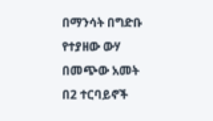በማንሳት በግድቡ የተያዘው ውሃ በመጭው አመት በ2 ተርባይኖች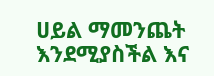ሀይል ማመንጨት እንደሚያስችል እና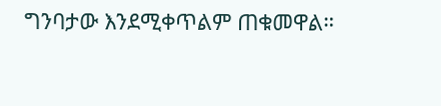ግንባታው እንደሚቀጥልም ጠቁመዋል።